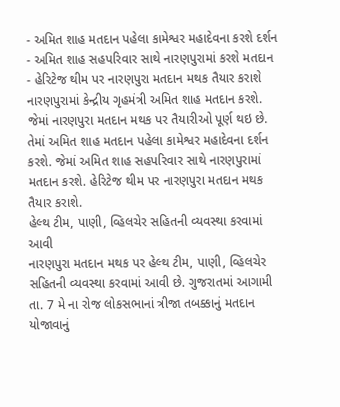- અમિત શાહ મતદાન પહેલા કામેશ્વર મહાદેવના કરશે દર્શન
- અમિત શાહ સહપરિવાર સાથે નારણપુરામાં કરશે મતદાન
- હેરિટેજ થીમ પર નારણપુરા મતદાન મથક તૈયાર કરાશે
નારણપુરામાં કેન્દ્રીય ગૃહમંત્રી અમિત શાહ મતદાન કરશે. જેમાં નારણપુરા મતદાન મથક પર તૈયારીઓ પૂર્ણ થઇ છે. તેમાં અમિત શાહ મતદાન પહેલા કામેશ્વર મહાદેવના દર્શન કરશે. જેમાં અમિત શાહ સહપરિવાર સાથે નારણપુરામાં મતદાન કરશે. હેરિટેજ થીમ પર નારણપુરા મતદાન મથક તૈયાર કરાશે.
હેલ્થ ટીમ, પાણી, વ્હિલચેર સહિતની વ્યવસ્થા કરવામાં આવી
નારણપુરા મતદાન મથક પર હેલ્થ ટીમ, પાણી, વ્હિલચેર સહિતની વ્યવસ્થા કરવામાં આવી છે. ગુજરાતમાં આગામી તા. 7 મે ના રોજ લોકસભાનાં ત્રીજા તબક્કાનું મતદાન યોજાવાનું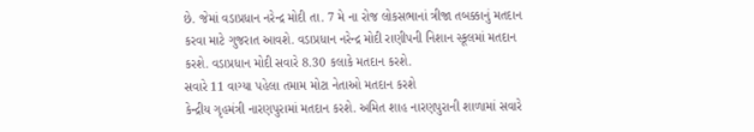છે. જેમાં વડાપ્રધાન નરેન્દ્ર મોદી તા. 7 મે ના રોજ લોકસભાનાં ત્રીજા તબક્કાનું મતદાન કરવા માટે ગુજરાત આવશે. વડાપ્રધાન નરેન્દ્ર મોદી રાણીપની નિશાન સ્કૂલમાં મતદાન કરશે. વડાપ્રધાન મોદી સવારે 8.30 કલાકે મતદાન કરશે.
સવારે 11 વાગ્યા પહેલા તમામ મોટા નેતાઓ મતદાન કરશે
કેન્દ્રીય ગૃહમંત્રી નારણપુરામાં મતદાન કરશે. અમિત શાહ નારણપુરાની શાળામાં સવારે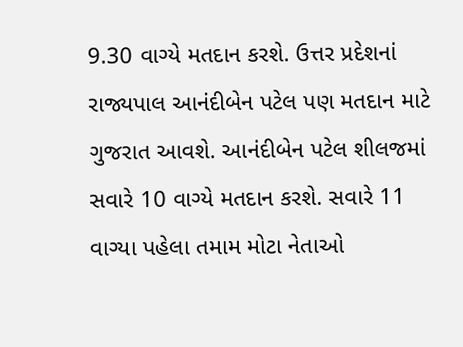9.30 વાગ્યે મતદાન કરશે. ઉત્તર પ્રદેશનાં રાજ્યપાલ આનંદીબેન પટેલ પણ મતદાન માટે ગુજરાત આવશે. આનંદીબેન પટેલ શીલજમાં સવારે 10 વાગ્યે મતદાન કરશે. સવારે 11 વાગ્યા પહેલા તમામ મોટા નેતાઓ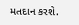મતદાન કરશે.